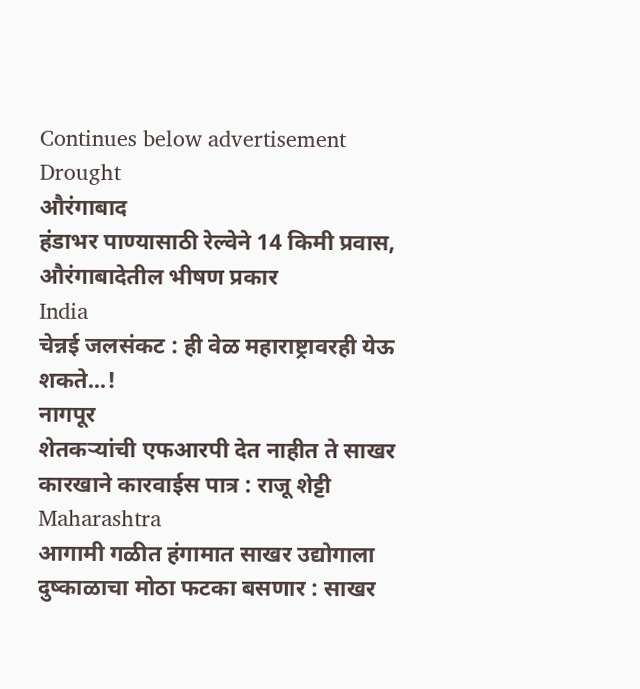Continues below advertisement
Drought
औरंगाबाद
हंडाभर पाण्यासाठी रेल्वेने 14 किमी प्रवास, औरंगाबादेतील भीषण प्रकार
India
चेन्नई जलसंकट : ही वेळ महाराष्ट्रावरही येऊ शकते...!
नागपूर
शेतकऱ्यांची एफआरपी देत नाहीत ते साखर कारखाने कारवाईस पात्र : राजू शेट्टी
Maharashtra
आगामी गळीत हंगामात साखर उद्योगाला दुष्काळाचा मोठा फटका बसणार : साखर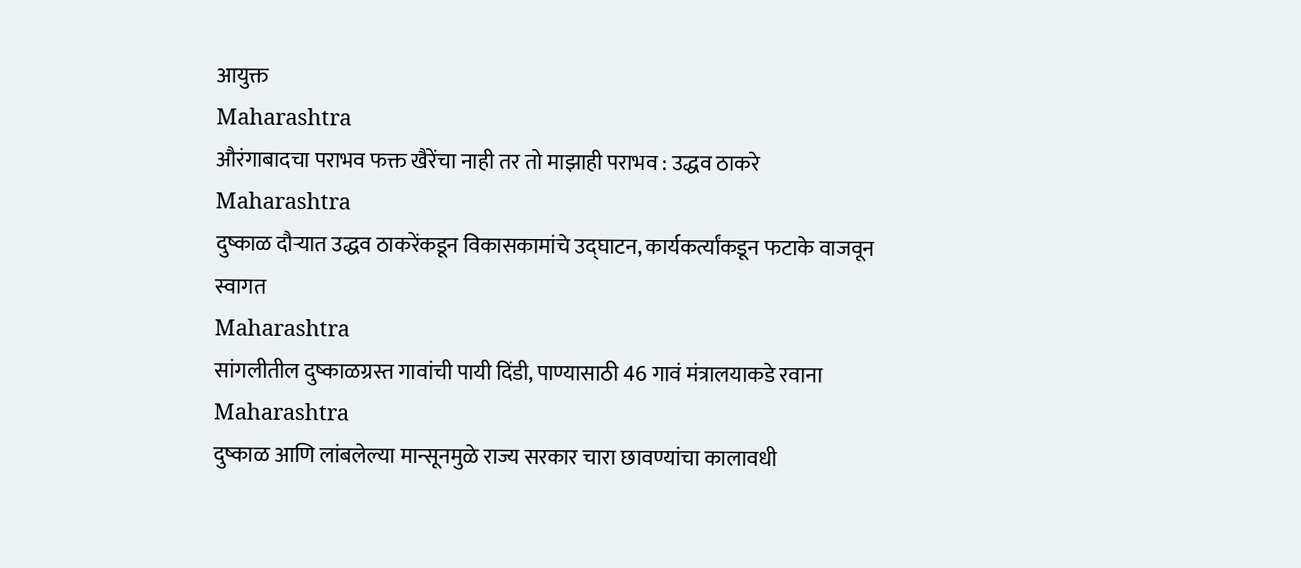आयुक्त
Maharashtra
औरंगाबादचा पराभव फक्त खैरेंचा नाही तर तो माझाही पराभव : उद्धव ठाकरे
Maharashtra
दुष्काळ दौऱ्यात उद्धव ठाकरेंकडून विकासकामांचे उद्घाटन, कार्यकर्त्यांकडून फटाके वाजवून स्वागत
Maharashtra
सांगलीतील दुष्काळग्रस्त गावांची पायी दिंडी, पाण्यासाठी 46 गावं मंत्रालयाकडे रवाना
Maharashtra
दुष्काळ आणि लांबलेल्या मान्सूनमुळे राज्य सरकार चारा छावण्यांचा कालावधी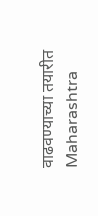वाढवण्याच्या तयारीत
Maharashtra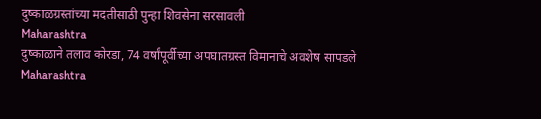दुष्काळग्रस्तांच्या मदतीसाठी पुन्हा शिवसेना सरसावली
Maharashtra
दुष्काळाने तलाव कोरडा, 74 वर्षांपूर्वीच्या अपघातग्रस्त विमानाचे अवशेष सापडले
Maharashtra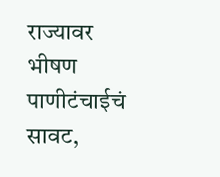राज्यावर भीषण पाणीटंचाईचं सावट,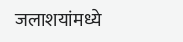जलाशयांमध्ये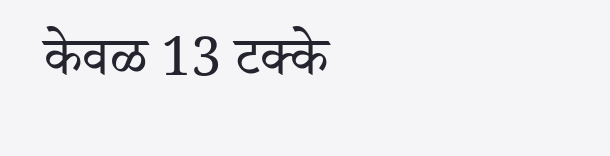केवळ 13 टक्के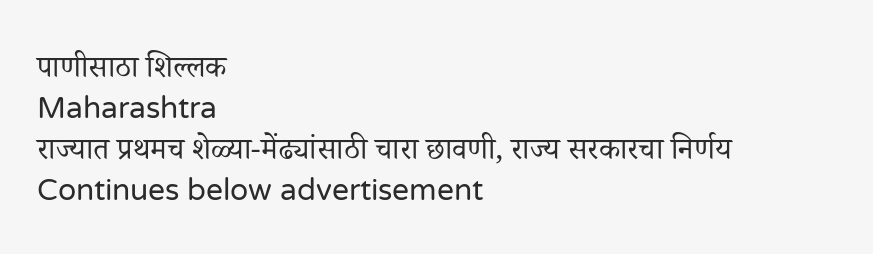पाणीसाठा शिल्लक
Maharashtra
राज्यात प्रथमच शेळ्या-मेंढ्यांसाठी चारा छावणी, राज्य सरकारचा निर्णय
Continues below advertisement